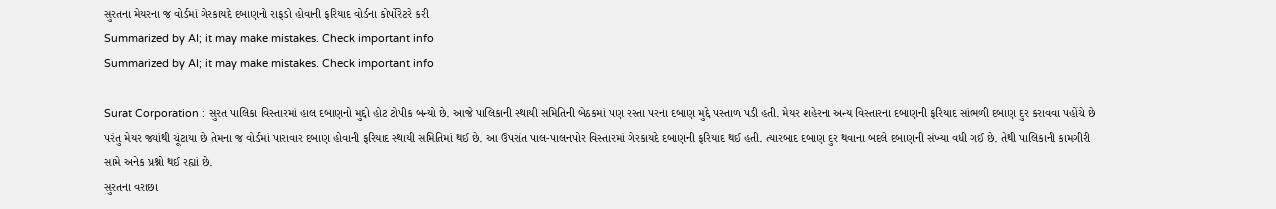સુરતના મેયરના જ વોર્ડમાં ગેરકાયદે દબાણનો રાફડો હોવાની ફરિયાદ વોર્ડના કોર્પોરેટરે કરી
Summarized by AI; it may make mistakes. Check important info
Summarized by AI; it may make mistakes. Check important info

Surat Corporation : સુરત પાલિકા વિસ્તારમાં હાલ દબાણનો મુદ્દો હોટ ટોપીક બન્યો છે. આજે પાલિકાની સ્થાયી સમિતિની બેઠકમાં પણ રસ્તા પરના દબાણ મુદ્દે પસ્તાળ પડી હતી. મેયર શહેરના અન્ય વિસ્તારના દબાણની ફરિયાદ સાંભળી દબાણ દુર કરાવવા પહોંચે છે પરંતુ મેયર જ્યાંથી ચૂંટાયા છે તેમના જ વોર્ડમાં પારાવાર દબાણ હોવાની ફરિયાદ સ્થાયી સમિતિમાં થઈ છે. આ ઉપરાંત પાલ-પાલનપોર વિસ્તારમાં ગેરકાયદે દબાણની ફરિયાદ થઈ હતી. ત્યારબાદ દબાણ દુર થવાના બદલે દબાણની સંખ્યા વધી ગઈ છે. તેથી પાલિકાની કામગીરી સામે અનેક પ્રશ્નો થઈ રહ્યાં છે.
સુરતના વરાછા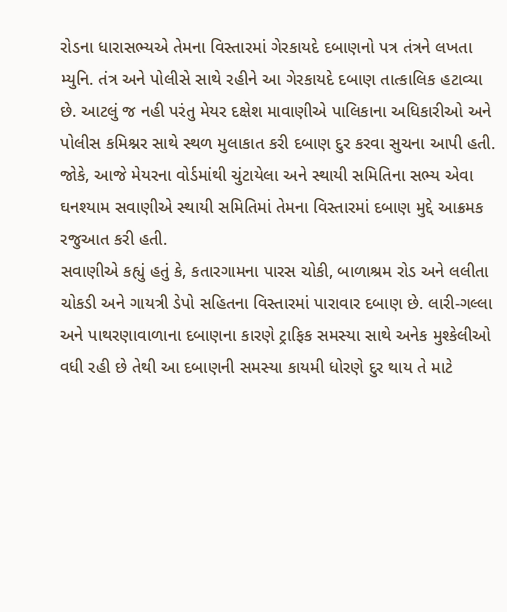રોડના ધારાસભ્યએ તેમના વિસ્તારમાં ગેરકાયદે દબાણનો પત્ર તંત્રને લખતા મ્યુનિ. તંત્ર અને પોલીસે સાથે રહીને આ ગેરકાયદે દબાણ તાત્કાલિક હટાવ્યા છે. આટલું જ નહી પરંતુ મેયર દક્ષેશ માવાણીએ પાલિકાના અધિકારીઓ અને પોલીસ કમિશ્નર સાથે સ્થળ મુલાકાત કરી દબાણ દુર કરવા સુચના આપી હતી. જોકે, આજે મેયરના વોર્ડમાંથી ચુંટાયેલા અને સ્થાયી સમિતિના સભ્ય એવા ઘનશ્યામ સવાણીએ સ્થાયી સમિતિમાં તેમના વિસ્તારમાં દબાણ મુદ્દે આક્રમક રજુઆત કરી હતી.
સવાણીએ કહ્યું હતું કે, કતારગામના પારસ ચોકી, બાળાશ્રમ રોડ અને લલીતા ચોકડી અને ગાયત્રી ડેપો સહિતના વિસ્તારમાં પારાવાર દબાણ છે. લારી-ગલ્લા અને પાથરણાવાળાના દબાણના કારણે ટ્રાફિક સમસ્યા સાથે અનેક મુશ્કેલીઓ વધી રહી છે તેથી આ દબાણની સમસ્યા કાયમી ધોરણે દુર થાય તે માટે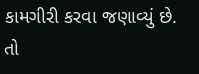કામગીરી કરવા જણાવ્યું છે.
તો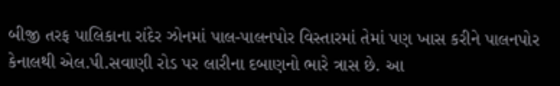બીજી તરફ પાલિકાના રાંદેર ઝોનમાં પાલ-પાલનપોર વિસ્તારમાં તેમાં પણ ખાસ કરીને પાલનપોર કેનાલથી એલ.પી.સવાણી રોડ પર લારીના દબાણનો ભારે ત્રાસ છે. આ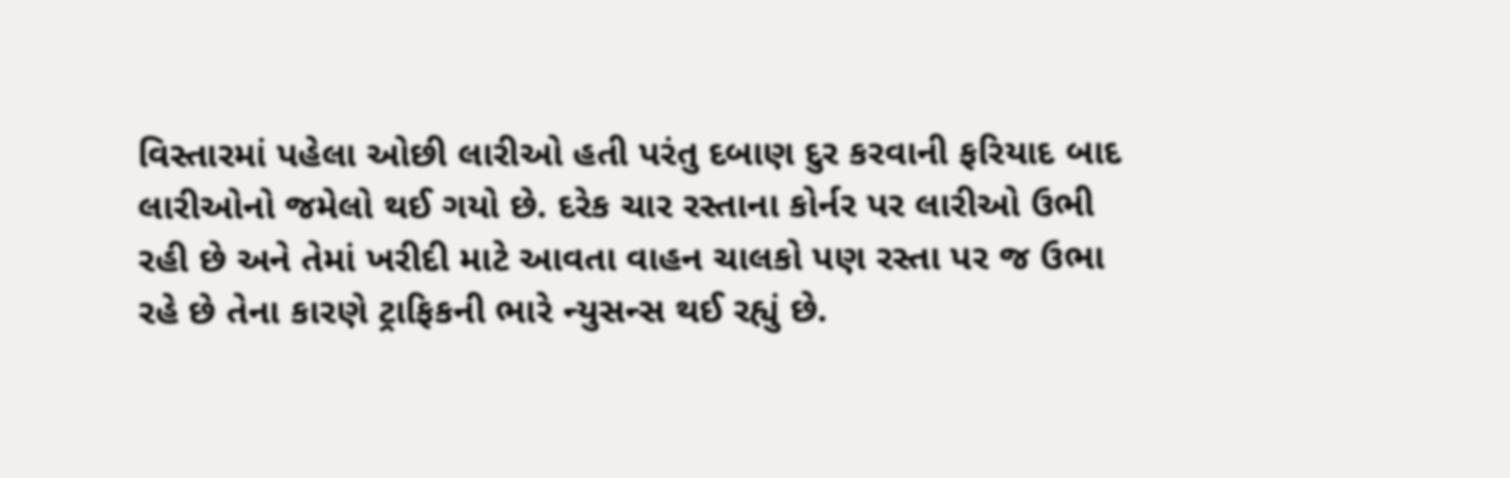વિસ્તારમાં પહેલા ઓછી લારીઓ હતી પરંતુ દબાણ દુર કરવાની ફરિયાદ બાદ લારીઓનો જમેલો થઈ ગયો છે. દરેક ચાર રસ્તાના કોર્નર પર લારીઓ ઉભી રહી છે અને તેમાં ખરીદી માટે આવતા વાહન ચાલકો પણ રસ્તા પર જ ઉભા રહે છે તેના કારણે ટ્રાફિકની ભારે ન્યુસન્સ થઈ રહ્યું છે.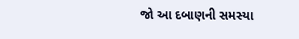જો આ દબાણની સમસ્યા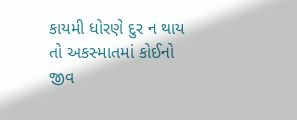કાયમી ધોરણે દુર ન થાય તો અકસ્માતમાં કોઈનો જીવ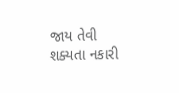જાય તેવી શક્યતા નકારી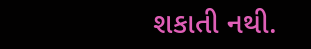શકાતી નથી.